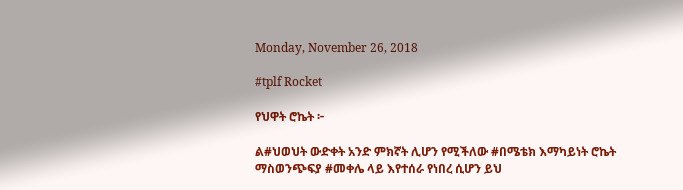Monday, November 26, 2018

#tplf Rocket

የህዋት ሮኬት ፦

ል#ህወህት ውድቀት አንድ ምክኛት ሊሆን የሚችለው #በሜቴክ እማካይነት ሮኬት
ማስወንጭፍያ #መቀሌ ላይ እየተሰራ የነበረ ሲሆን ይህ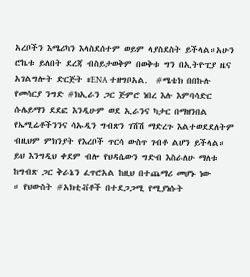አረቦችን እሜሪካን እላስደሰተም ወይም ላያስደስት ይችላል።አሁን ሮኬቱ ይለበት ደረጃ ብስይታወቅም በወቅቱ ግን በኢትዮፒያ ዜና አገልግሎት ድርጅት #ENA ተዘግቦአል.  #ሜቴክ በበኩሉ የመሳርያ ንግድ #ክኢራን ጋር ጅምሮ ነበረ እሉ እምባሳድር ሱሌይማን ደደፎ እንዲሁም ወደ ኢራንና ካታር በማዘንበል የኤሚሬቶችንንና ሳኡዲን ግብጽን ገሽሽ ማድረጉ እልተወደደለትም ብዚህም ምክንያት የእረቦች ጥርሳ ውስጥ ገብቶ ልሆን ይችላል። ይህ እንግዲህ ቀደም ብሎ የህዳሴውን ግድብ እስራለሁ ማለቱ ከግብጽ ጋር ቅራኔን ፈጥሮአል ከዚህ በተጨማሪ መሆኑ ነው
። የህውስት #አክቲቭቶች በተደጋጋሚ የሚያነሱት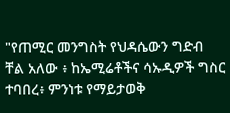"የጠሚር መንግስት የህዳሴውን ግድብ ቸል አለው ፥ ከኤሚሬቶችና ሳኡዲዎች ግስር ተባበረ፥ ምንነቱ የማይታወቅ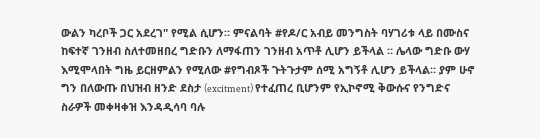ውልን ካረቦች ጋር አደረገ" የሚል ሲሆን። ምናልባት #የዶ/ር አብይ መንግስት ባሃገሪቱ ላይ በሙስና ከፍተኛ ገንዘብ ስለተመዘበረ ግድቡን ለማፋጠን ገንዘብ አጥቶ ሊሆን ይችላል ። ሌላው ግድቡ ውሃ እሚሞላበት ግዜ ይርዘምልን የሚለው #የግብጾች ጉትጉታም ሰሚ አግኝቶ ሊሆን ይችላል። ያም ሁኖ ግን በለውጡ በህዝብ ዘንድ ደስታ (excitment) የተፈጠረ ቢሆንም የኢኮኖሚ ቅውሱና የንግድና ስራዎች መቀዛቀዝ እንዳዲሳባ ባሉ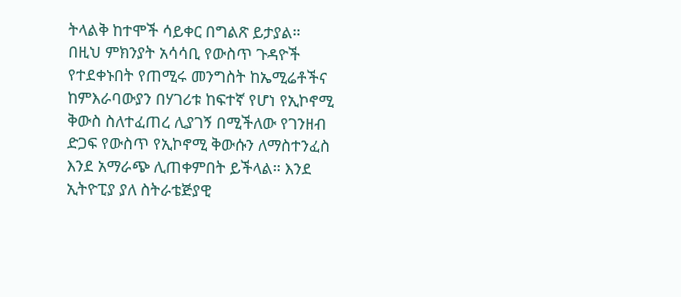ትላልቅ ከተሞች ሳይቀር በግልጽ ይታያል።
በዚህ ምክንያት አሳሳቢ የውስጥ ጉዳዮች የተደቀኑበት የጠሚሩ መንግስት ከኤሚሬቶችና ከምእራባውያን በሃገሪቱ ከፍተኛ የሆነ የኢኮኖሚ ቅውስ ስለተፈጠረ ሊያገኝ በሚችለው የገንዘብ ድጋፍ የውስጥ የኢኮኖሚ ቅውሱን ለማስተንፈስ እንደ አማራጭ ሊጠቀምበት ይችላል። እንደ ኢትዮፒያ ያለ ስትራቴጅያዊ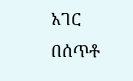አገር በሰጥቶ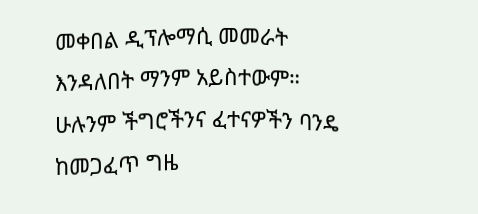መቀበል ዲፕሎማሲ መመራት እንዳለበት ማንም አይስተውም። ሁሉንም ችግሮችንና ፈተናዎችን ባንዴ ከመጋፈጥ ግዜ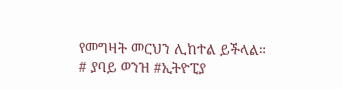የመግዛት መርህን ሊከተል ይችላል።
# ያባይ ወንዝ #ኢትዮፒያ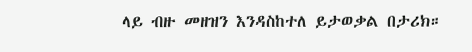ላይ ብዙ መዘዝን እንዳስከተለ ይታወቃል በታሪክ።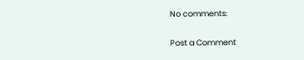No comments:

Post a Comment